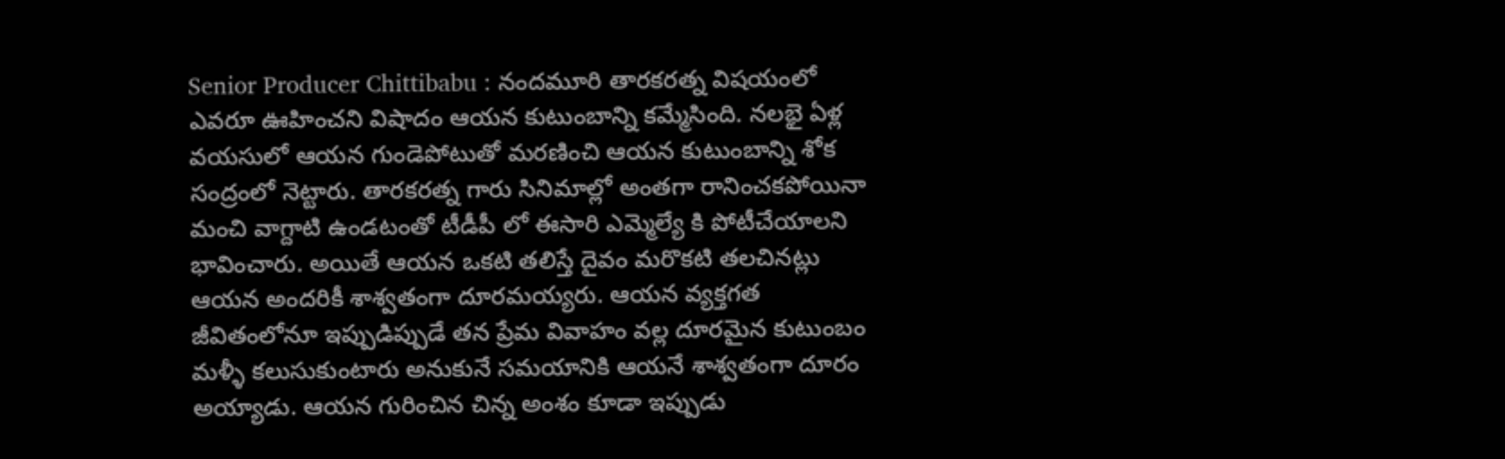Senior Producer Chittibabu : నందమూరి తారకరత్న విషయంలో ఎవరూ ఊహించని విషాదం ఆయన కుటుంబాన్ని కమ్మేసింది. నలభై ఏళ్ల వయసులో ఆయన గుండెపోటుతో మరణించి ఆయన కుటుంబాన్ని శోక సంద్రంలో నెట్టారు. తారకరత్న గారు సినిమాల్లో అంతగా రానించకపోయినా మంచి వాగ్దాటి ఉండటంతో టీడీపీ లో ఈసారి ఎమ్మెల్యే కి పోటీచేయాలని భావించారు. అయితే ఆయన ఒకటి తలిస్తే దైవం మరొకటి తలచినట్లు ఆయన అందరికీ శాశ్వతంగా దూరమయ్యరు. ఆయన వ్యక్తగత జీవితంలోనూ ఇప్పుడిప్పుడే తన ప్రేమ వివాహం వల్ల దూరమైన కుటుంబం మళ్ళీ కలుసుకుంటారు అనుకునే సమయానికి ఆయనే శాశ్వతంగా దూరం అయ్యాడు. ఆయన గురించిన చిన్న అంశం కూడా ఇప్పుడు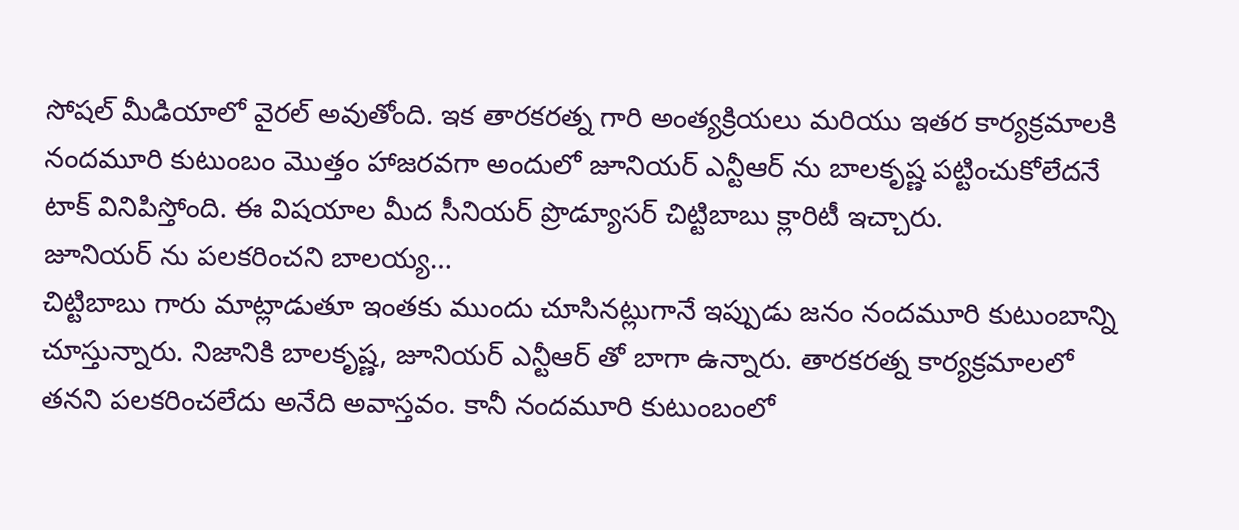సోషల్ మీడియాలో వైరల్ అవుతోంది. ఇక తారకరత్న గారి అంత్యక్రియలు మరియు ఇతర కార్యక్రమాలకి నందమూరి కుటుంబం మొత్తం హాజరవగా అందులో జూనియర్ ఎన్టీఆర్ ను బాలకృష్ణ పట్టించుకోలేదనే టాక్ వినిపిస్తోంది. ఈ విషయాల మీద సీనియర్ ప్రొడ్యూసర్ చిట్టిబాబు క్లారిటీ ఇచ్చారు.
జూనియర్ ను పలకరించని బాలయ్య…
చిట్టిబాబు గారు మాట్లాడుతూ ఇంతకు ముందు చూసినట్లుగానే ఇప్పుడు జనం నందమూరి కుటుంబాన్ని చూస్తున్నారు. నిజానికి బాలకృష్ణ, జూనియర్ ఎన్టీఆర్ తో బాగా ఉన్నారు. తారకరత్న కార్యక్రమాలలో తనని పలకరించలేదు అనేది అవాస్తవం. కానీ నందమూరి కుటుంబంలో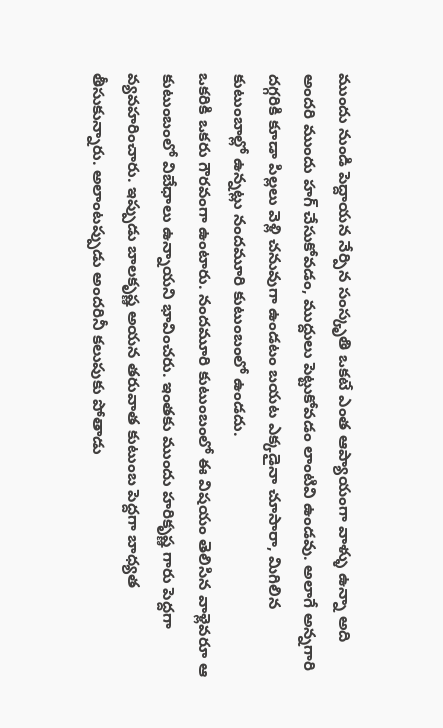ముందు నుండి పెద్దాయన నేర్పిన సంస్కృతి ఒకటే ఎంత ఆప్యాయంగా వాళ్ళు ఉన్నా అది అందరి ముందు హగ్ చేసుకోవడం, ముద్దులు పెట్టుకోవడం లాంటివి ఉండవు. అలాగే అన్నగారి దగ్గరికి కూడా పిల్లలు వెళ్లి చనువుగా ఉండటం బయట ఎక్కడైనా చూసారా, మిగిలిన కుటుంబాల్లో ఉన్నట్లు నందమూరి కుటుంబంలో ఉండదు.
ఒకరికి ఒకరు గౌరవంగా ఉంటారు. నందమూరి కుటుంబంలో ఈ విషయం తెలిసిన వాళ్లెవరూ ఆ కుటుంబంలో విబేధాలు ఉన్నాయని భావించరు. ఇంతకు ముందు హరికృష్ణ గారు పెద్దగా వ్యవహరించారు. ఇప్పుడు బాలకృష్ణ అయన తరువాత కుటుంబ పెద్దగా బాధ్యత తీసుకున్నారు. అలాంటప్పుడు అందరినీ కలుపుకు పోతాడు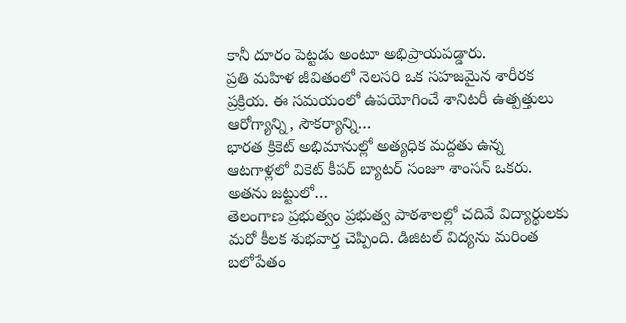కానీ దూరం పెట్టడు అంటూ అభిప్రాయపడ్డారు.
ప్రతి మహిళ జీవితంలో నెలసరి ఒక సహజమైన శారీరక ప్రక్రియ. ఈ సమయంలో ఉపయోగించే శానిటరీ ఉత్పత్తులు ఆరోగ్యాన్ని, సౌకర్యాన్ని…
భారత క్రికెట్ అభిమానుల్లో అత్యధిక మద్దతు ఉన్న ఆటగాళ్లలో వికెట్ కీపర్ బ్యాటర్ సంజూ శాంసన్ ఒకరు. అతను జట్టులో…
తెలంగాణ ప్రభుత్వం ప్రభుత్వ పాఠశాలల్లో చదివే విద్యార్థులకు మరో కీలక శుభవార్త చెప్పింది. డిజిటల్ విద్యను మరింత బలోపేతం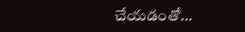చేయడంతో…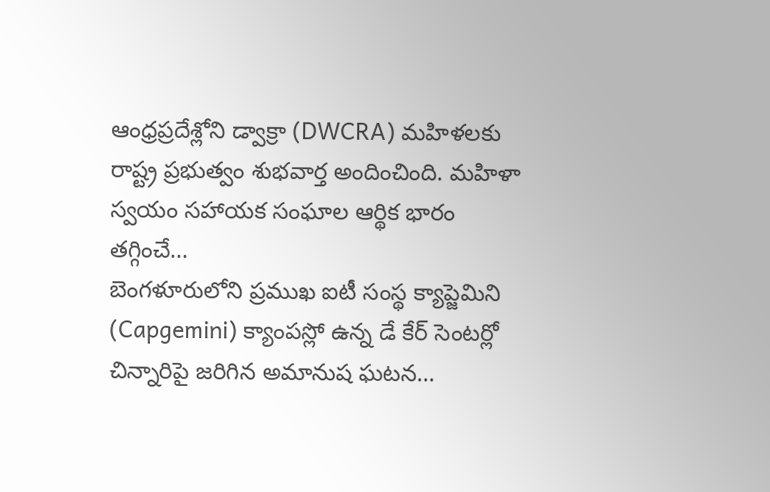ఆంధ్రప్రదేశ్లోని డ్వాక్రా (DWCRA) మహిళలకు రాష్ట్ర ప్రభుత్వం శుభవార్త అందించింది. మహిళా స్వయం సహాయక సంఘాల ఆర్థిక భారం తగ్గించే…
బెంగళూరులోని ప్రముఖ ఐటీ సంస్థ క్యాప్జెమిని (Capgemini) క్యాంపస్లో ఉన్న డే కేర్ సెంటర్లో చిన్నారిపై జరిగిన అమానుష ఘటన…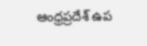ఆంధ్రప్రదేశ్ ఉప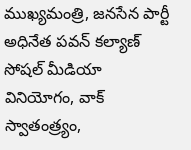ముఖ్యమంత్రి, జనసేన పార్టీ అధినేత పవన్ కల్యాణ్ సోషల్ మీడియా వినియోగం, వాక్ స్వాతంత్ర్యం,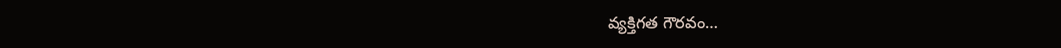వ్యక్తిగత గౌరవం…